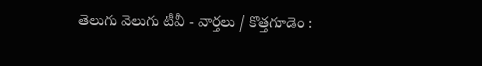తెలుగు వెలుగు టీవీ - వార్తలు / కొత్తగూడెం :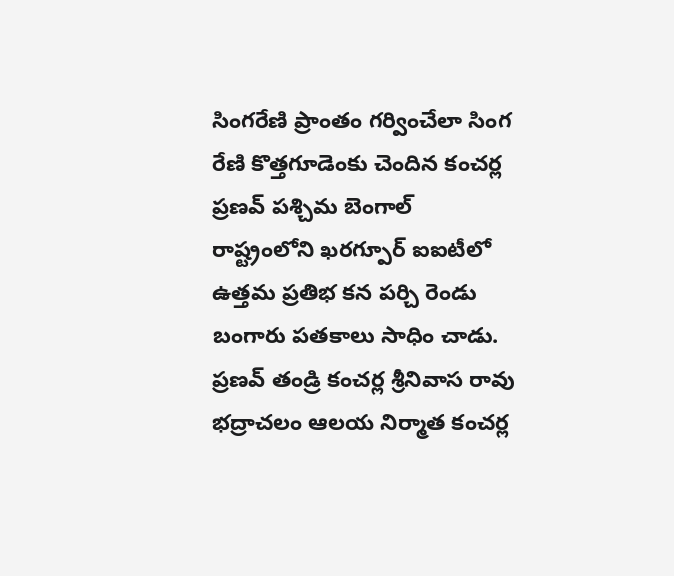సింగరేణి ప్రాంతం గర్వించేలా సింగ రేణి కొత్తగూడెంకు చెందిన కంచర్ల ప్రణవ్ పశ్చిమ బెంగాల్ రాష్ట్రంలోని ఖరగ్పూర్ ఐఐటీలో ఉత్తమ ప్రతిభ కన పర్చి రెండు బంగారు పతకాలు సాధిం చాడు. ప్రణవ్ తండ్రి కంచర్ల శ్రీనివాస రావు భద్రాచలం ఆలయ నిర్మాత కంచర్ల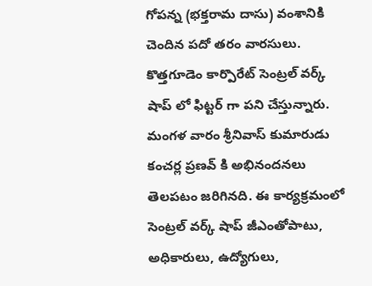గోపన్న (భక్తరామ దాసు) వంశానికి చెందిన పదో తరం వారసులు. కొత్తగూడెం కార్పొరేట్ సెంట్రల్ వర్క్ షాప్ లో ఫిట్టర్ గా పని చేస్తున్నారు. మంగళ వారం శ్రీనివాస్ కుమారుడు కంచర్ల ప్రణవ్ కి అభినందనలు తెలపటం జరిగినది. ఈ కార్యక్రమంలో సెంట్రల్ వర్క్ షాప్ జీఎంతోపాటు, అధికారులు, ఉద్యోగులు,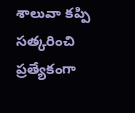శాలువా కప్పి సత్కరించి ప్రత్యేకంగా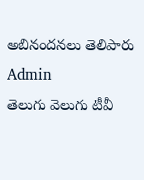అబినందనలు తెలిపారు
Admin
తెలుగు వెలుగు టీవీ